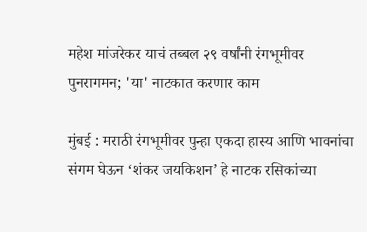महेश मांजरेकर याचं तब्बल २९ वर्षांनी रंगभूमीवर पुनरागमन; 'या' नाटकात करणार काम

मुंबई : मराठी रंगभूमीवर पुन्हा एकदा हास्य आणि भावनांचा संगम घेऊन ‘शंकर जयकिशन’ हे नाटक रसिकांच्या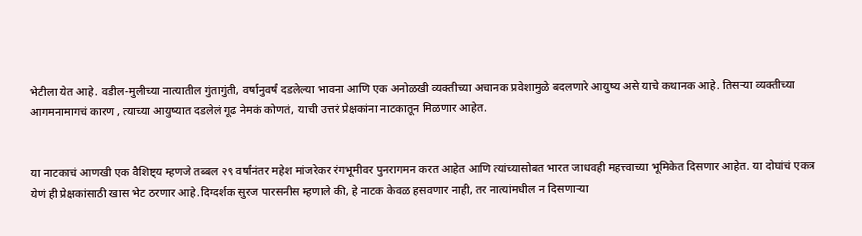भेटीला येत आहे. वडील-मुलीच्या नात्यातील गुंतागुंती, वर्षानुवर्षं दडलेल्या भावना आणि एक अनोळखी व्यक्तीच्या अचानक प्रवेशामुळे बदलणारे आयुष्य असे याचे कथानक आहे. तिसऱ्या व्यक्तीच्या आगमनामागचं कारण , त्याच्या आयुष्यात दडलेलं गूढ नेमकं कोणतं, याची उत्तरं प्रेक्षकांना नाटकातून मिळणार आहेत.


या नाटकाचं आणखी एक वैशिष्ट्य म्हणजे तब्बल २९ वर्षांनंतर महेश मांजरेकर रंगभूमीवर पुनरागमन करत आहेत आणि त्यांच्यासोबत भारत जाधवही महत्त्वाच्या भूमिकेत दिसणार आहेत. या दोघांचं एकत्र येणं ही प्रेक्षकांसाठी खास भेट ठरणार आहे.दिग्दर्शक सुरज पारसनीस म्हणाले की, हे नाटक केवळ हसवणार नाही, तर नात्यांमधील न दिसणाऱ्या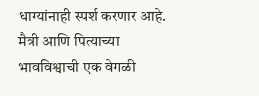धाग्यांनाही स्पर्श करणार आहे. मैत्री आणि पित्याच्या भावविश्वाची एक वेगळी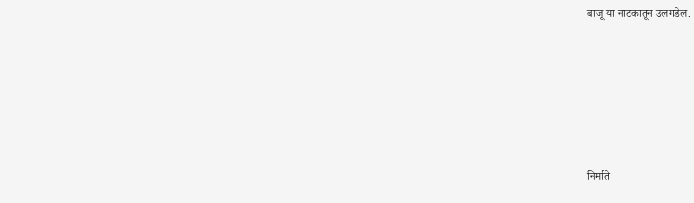बाजू या नाटकातून उलगडेल.







निर्माते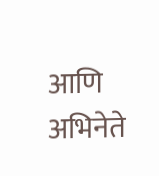आणि अभिनेते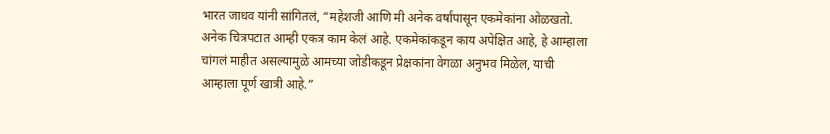भारत जाधव यांनी सांगितलं, “महेशजी आणि मी अनेक वर्षांपासून एकमेकांना ओळखतो. अनेक चित्रपटात आम्ही एकत्र काम केलं आहे. एकमेकांकडून काय अपेक्षित आहे, हे आम्हाला चांगलं माहीत असल्यामुळे आमच्या जोडीकडून प्रेक्षकांना वेगळा अनुभव मिळेल, याची आम्हाला पूर्ण खात्री आहे.”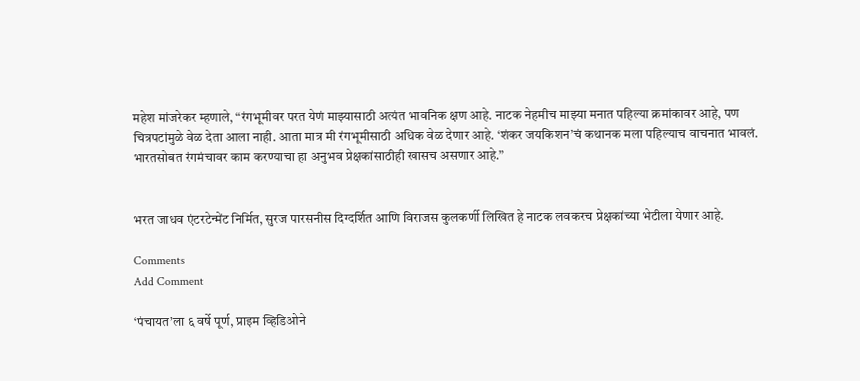महेश मांजरेकर म्हणाले, “रंगभूमीवर परत येणं माझ्यासाठी अत्यंत भावनिक क्षण आहे. नाटक नेहमीच माझ्या मनात पहिल्या क्रमांकावर आहे, पण चित्रपटांमुळे वेळ देता आला नाही. आता मात्र मी रंगभूमीसाठी अधिक वेळ देणार आहे. ‘शंकर जयकिशन’चं कथानक मला पहिल्याच वाचनात भावलं. भारतसोबत रंगमंचावर काम करण्याचा हा अनुभव प्रेक्षकांसाठीही खासच असणार आहे.”


भरत जाधव एंटरटेन्मेंट निर्मित, सुरज पारसनीस दिग्दर्शित आणि विराजस कुलकर्णी लिखित हे नाटक लवकरच प्रेक्षकांच्या भेटीला येणार आहे.

Comments
Add Comment

‘पंचायत’ला ६ वर्षे पूर्ण, प्राइम व्हिडिओने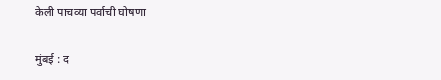केली पाचव्या पर्वाची घोषणा

मुंबई : द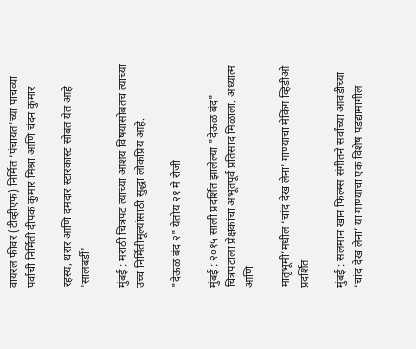वायरल फीवर (टीव्हीएफ) निर्मित ‘पंचायत’च्या पाचव्या पर्वाची निर्मिती दीपक कुमार मिश्रा आणि चंदन कुमार

रहस्य, थरार आणि दमदार स्टारकास्ट सोबत येत आहे 'सालबर्डी'

मुंबई : मराठी चित्रपट त्याच्या आशय विषयासोबतच त्याच्या उच्च निर्मितीमूल्यांसाठी सुद्धा लोकप्रिय आहे.

"देऊळ बंद २" येतोय २१ मे रोजी

मुंबई : २०१५ साली प्रदर्शित झालेल्या "देऊळ बंद" चित्रपटाला प्रेक्षकांचा अभूतपूर्व प्रतिसाद मिळाला. अध्यात्म आणि

मातृभूमी’मधील ‘चांद देख लेना’ गाण्याचा मेकिंग व्हिडीओ प्रदर्शित

मुंबई : सलमान खान फिल्म्स संगीतने सर्वांच्या आवडीच्या ‘चांद देख लेना’ या गाण्याचा एक विशेष पडद्यामागील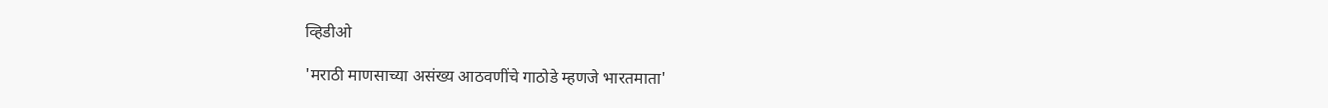व्हिडीओ

'मराठी माणसाच्या असंख्य आठवणींचे गाठोडे म्हणजे भारतमाता'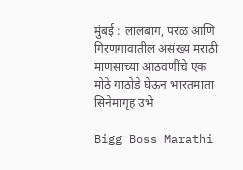मुंबई : लालबाग, परळ आणि गिरणगावातील असंख्य मराठी माणसाच्या आठवणींचे एक मोठे गाठोडे घेऊन भारतमाता सिनेमागृह उभे

Bigg Boss Marathi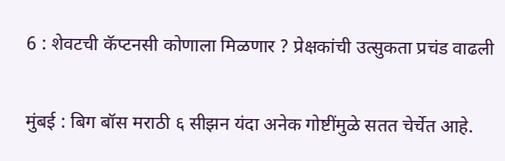6 : शेवटची कॅप्टनसी कोणाला मिळणार ? प्रेक्षकांची उत्सुकता प्रचंड वाढली

मुंबई : बिग बॉस मराठी ६ सीझन यंदा अनेक गोष्टींमुळे सतत चेर्चेत आहे.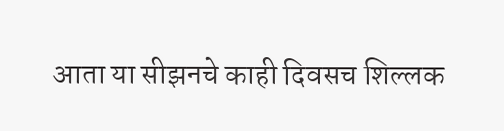आता या सीझनचे काही दिवसच शिल्लक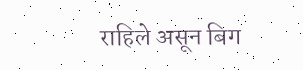राहिले असून बिग